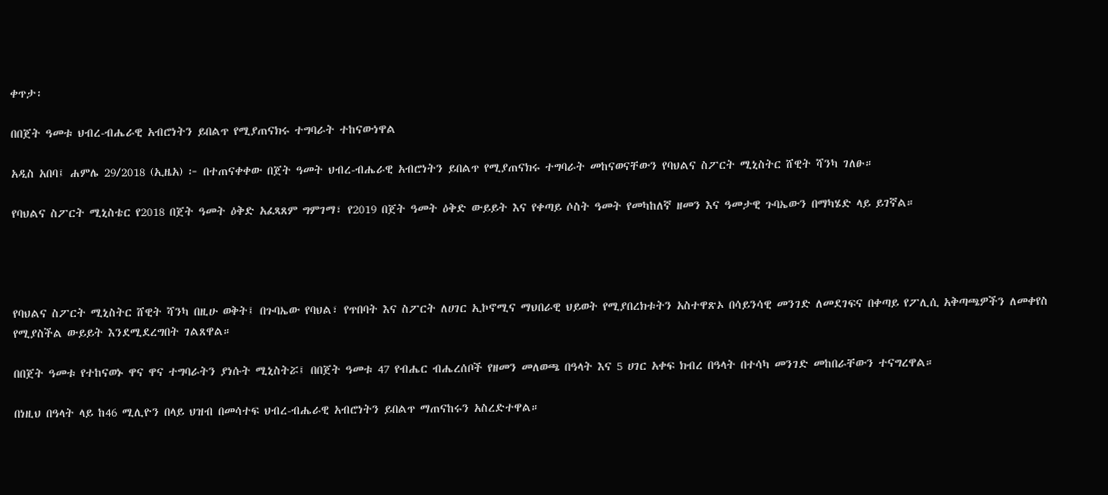ቀጥታ፡

በበጀት ዓመቱ ህብረ-ብሔራዊ አብሮነትን ይበልጥ የሚያጠናክሩ ተግባራት ተከናውነዋል

አዲስ አበባ፤ ሐምሌ 29/2018 (ኢዜአ) ፦ በተጠናቀቀው በጀት ዓመት ህብረ-ብሔራዊ አብሮነትን ይበልጥ የሚያጠናክሩ ተግባራት መከናወናቸውን የባህልና ስፖርት ሚኒስትር ሸዊት ሻንካ ገለፁ።

የባህልና ስፖርት ሚኒስቴር የ2018 በጀት ዓመት ዕቅድ አፈጻጸም ግምገማ፣ የ2019 በጀት ዓመት ዕቅድ ውይይት እና የቀጣይ ሶስት ዓመት የመካከለኛ ዘመን እና ዓመታዊ ጉባኤውን በማካሄድ ላይ ይገኛል።




የባህልና ስፖርት ሚኒስትር ሸዊት ሻንካ በዚሁ ወቅት፤ በጉባኤው የባህል፣ የጥበባት እና ስፖርት ለሀገር ኢኮኖሚና ማህበራዊ ህይወት የሚያበረክቱትን አስተዋጽኦ በሳይንሳዊ መንገድ ለመደገፍና በቀጣይ የፖሊሲ አቅጣጫዎችን ለመቀየስ የሚያስችል ውይይት እንደሚደረግበት ገልጸዋል።

በበጀት ዓመቱ የተከናወኑ ዋና ዋና ተግባራትን ያነሱት ሚኒስትሯ፤ በበጀት ዓመቱ 47 የብሔር ብሔረሰቦች የዘመን መለወጫ በዓላት እና 5 ሀገር አቀፍ ክብረ በዓላት በተሳካ መንገድ መከበራቸውን ተናግረዋል።

በነዚህ በዓላት ላይ ከ46 ሚሊዮን በላይ ህዝብ በመሳተፍ ህብረ-ብሔራዊ አብሮነትን ይበልጥ ማጠናከሩን አስረድተዋል።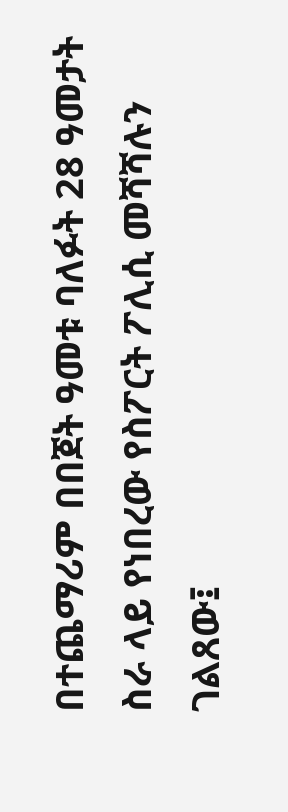በተጨማሪም በበጀት ዓመቱ ባለፉት 28 ዓመታት ስራ ላይ የነበረው የስፖርት ፖሊሲ መሻሻሉን ገልጸው፤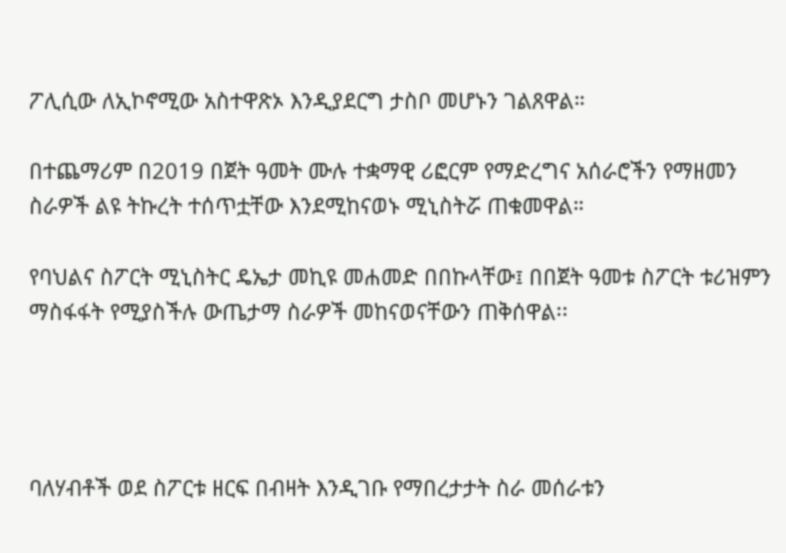ፖሊሲው ለኢኮኖሚው አስተዋጽኦ እንዲያደርግ ታስቦ መሆኑን ገልጸዋል።

በተጨማሪም በ2019 በጀት ዓመት ሙሉ ተቋማዊ ሪፎርም የማድረግና አሰራሮችን የማዘመን ስራዎች ልዩ ትኩረት ተሰጥቷቸው እንደሚከናወኑ ሚኒስትሯ ጠቁመዋል።

የባህልና ስፖርት ሚኒስትር ዴኤታ መኪዩ መሐመድ በበኩላቸው፤ በበጀት ዓመቱ ስፖርት ቱሪዝምን ማስፋፋት የሚያስችሉ ውጤታማ ስራዎች መከናወናቸውን ጠቅሰዋል፡፡




ባለሃብቶች ወደ ስፖርቱ ዘርፍ በብዛት እንዲገቡ የማበረታታት ስራ መሰራቱን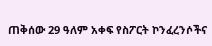ጠቅሰው 29 ዓለም አቀፍ የስፖርት ኮንፈረንሶችና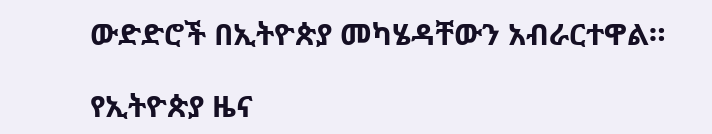ውድድሮች በኢትዮጵያ መካሄዳቸውን አብራርተዋል።

የኢትዮጵያ ዜና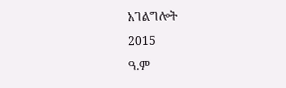አገልግሎት
2015
ዓ.ም